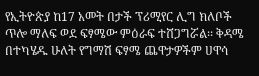የኢትዮጵያ ከ17 አመት በታች ፕሪሚየር ሊግ ክለቦች ጥሎ ማለፍ ወደ ፍፃሜው ምዕራፍ ተሸጋግሯል፡፡ ቅዳሜ በተካሄዱ ሁለት የግማሽ ፍፃሜ ጨዋታዎችም ሀዋሳ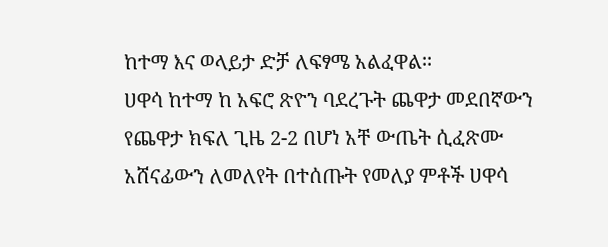ከተማ እና ወላይታ ድቻ ለፍፃሜ አልፈዋል፡፡
ሀዋሳ ከተማ ከ አፍሮ ጽዮን ባደረጉት ጨዋታ መደበኛውን የጨዋታ ክፍለ ጊዜ 2-2 በሆነ አቸ ውጤት ሲፈጽሙ አሸናፊውን ለመለየት በተሰጡት የመለያ ምቶች ሀዋሳ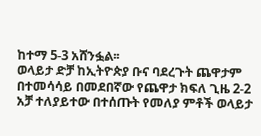ከተማ 5-3 አሸንፏል፡፡
ወላይታ ድቻ ከኢትዮጵያ ቡና ባደረጉት ጨዋታም በተመሳሳይ በመደበኛው የጨዋታ ክፍለ ጊዜ 2-2 አቻ ተለያይተው በተሰጡት የመለያ ምቶች ወላይታ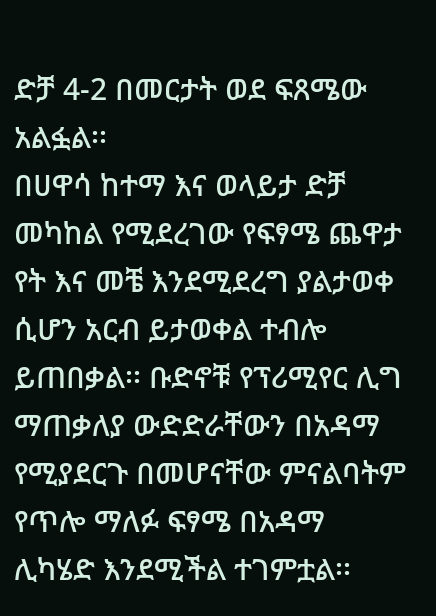ድቻ 4-2 በመርታት ወደ ፍጸሜው አልፏል፡፡
በሀዋሳ ከተማ እና ወላይታ ድቻ መካከል የሚደረገው የፍፃሜ ጨዋታ የት እና መቼ እንደሚደረግ ያልታወቀ ሲሆን አርብ ይታወቀል ተብሎ ይጠበቃል፡፡ ቡድኖቹ የፕሪሚየር ሊግ ማጠቃለያ ውድድራቸውን በአዳማ የሚያደርጉ በመሆናቸው ምናልባትም የጥሎ ማለፉ ፍፃሜ በአዳማ ሊካሄድ እንደሚችል ተገምቷል፡፡